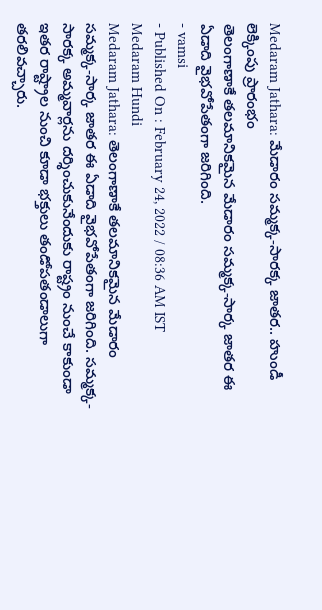Medaram Jathara: మేడారం సమ్మక్క-సారక్క జాతర.. హుండీ లెక్కింపు ప్రారంభం
తెలంగాణాకే తలమానికమైన మేడారం సమ్మక్క-సార్క జాతర ఈ ఏడాది వైభవోపేతంగా జరిగింది.
- vamsi
- Published On : February 24, 2022 / 08:36 AM IST
Medaram Hundi
Medaram Jathara: తెలంగాణాకే తలమానికమైన మేడారం సమ్మక్క-సార్క జాతర ఈ ఏడాది వైభవోపేతంగా జరిగింది. సమ్మక్క-సారక్క అమ్మవార్లను దర్శించుకునేందుకు రాష్ట్రం నుంచే కాకుండా ఇతర రాష్ట్రాల నుంచి కూడా భక్తులు తండోపతండాలుగా తరలివచ్చారు.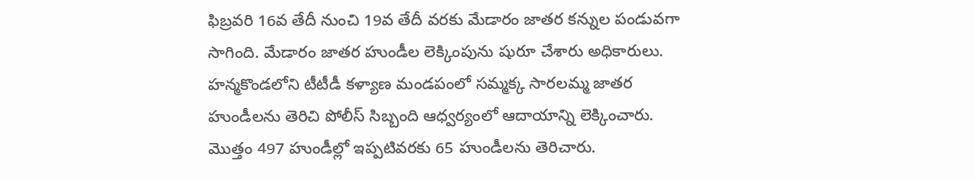ఫిబ్రవరి 16వ తేదీ నుంచి 19వ తేదీ వరకు మేడారం జాతర కన్నుల పండువగా సాగింది. మేడారం జాతర హుండీల లెక్కింపును షురూ చేశారు అధికారులు.
హన్మకొండలోని టీటీడీ కళ్యాణ మండపంలో సమ్మక్క సారలమ్మ జాతర హుండీలను తెరిచి పోలీస్ సిబ్బంది ఆధ్వర్యంలో ఆదాయాన్ని లెక్కించారు. మొత్తం 497 హుండీల్లో ఇప్పటివరకు 65 హుండీలను తెరిచారు.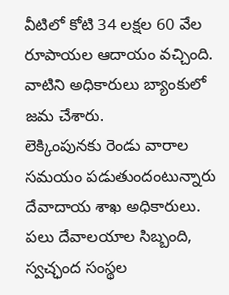వీటిలో కోటి 34 లక్షల 60 వేల రూపాయల ఆదాయం వచ్చింది. వాటిని అధికారులు బ్యాంకులో జమ చేశారు.
లెక్కింపునకు రెండు వారాల సమయం పడుతుందంటున్నారు దేవాదాయ శాఖ అధికారులు. పలు దేవాలయాల సిబ్బంది, స్వచ్ఛంద సంస్థల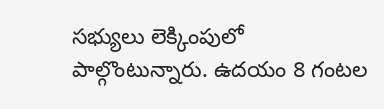సభ్యులు లెక్కింపులో పాల్గొంటున్నారు. ఉదయం 8 గంటల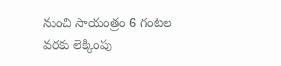నుంచి సాయంత్రం 6 గంటల వరకు లెక్కింపు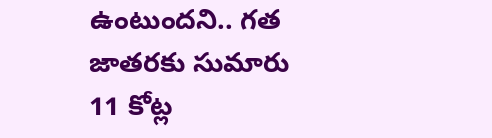ఉంటుందని.. గత జాతరకు సుమారు 11 కోట్ల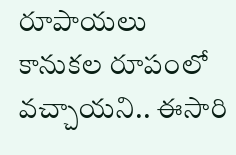రూపాయలు కానుకల రూపంలో వచ్చాయని.. ఈసారి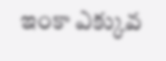ఇంకా ఎక్కువ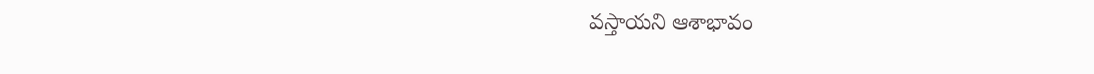వస్తాయని ఆశాభావం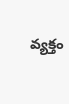వ్యక్తం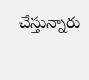చేస్తున్నారు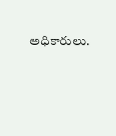అధికారులు.